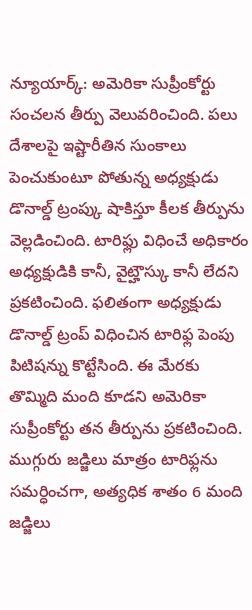న్యూయార్క్: అమెరికా సుప్రీంకోర్టు సంచలన తీర్పు వెలువరించింది. పలు దేశాలపై ఇష్టారీతిన సుంకాలు పెంచుకుంటూ పోతున్న అధ్యక్షుడు డొనాల్డ్ ట్రంప్కు షాకిస్తూ కీలక తీర్పును వెల్లడించింది. టారిఫ్లు విధించే అధికారం అధ్యక్షుడికి కానీ, వైట్హౌస్కు కానీ లేదని ప్రకటించింది. ఫలితంగా అధ్యక్షుడు డొనాల్డ్ ట్రంప్ విధించిన టారిఫ్ల పెంపు పిటిషన్ను కొట్టేసింది. ఈ మేరకు తొమ్మిది మంది కూడని అమెరికా సుప్రీంకోర్టు తన తీర్పును ప్రకటించింది. ముగ్గురు జడ్జిలు మాత్రం టారిఫ్లను సమర్ధించగా, అత్యధిక శాతం 6 మంది జడ్జిలు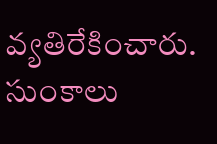వ్యతిరేకించారు.
సుంకాలు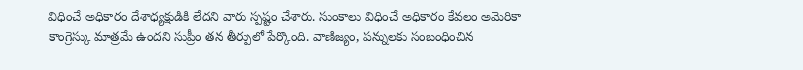విధించే అధికారం దేశాధ్యక్షుడికి లేదని వారు స్పష్టం చేశారు. సుంకాలు విధించే అధికారం కేవలం అమెరికా కాంగ్రెస్కు మాత్రమే ఉందని సుప్రీం తన తీర్పులో పేర్కొంది. వాణిజ్యం, పన్నులకు సంబంధించిన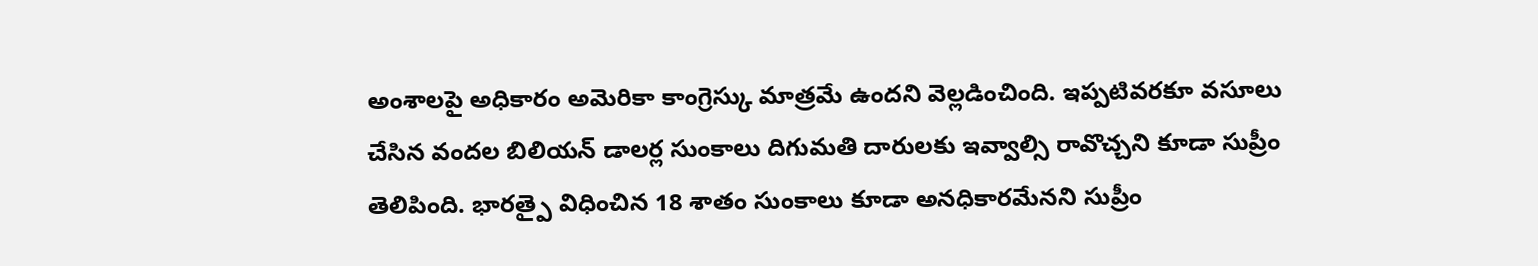అంశాలపై అధికారం అమెరికా కాంగ్రెస్కు మాత్రమే ఉందని వెల్లడించింది. ఇప్పటివరకూ వసూలు చేసిన వందల బిలియన్ డాలర్ల సుంకాలు దిగుమతి దారులకు ఇవ్వాల్సి రావొచ్చని కూడా సుప్రీం తెలిపింది. భారత్పై విధించిన 18 శాతం సుంకాలు కూడా అనధికారమేనని సుప్రీం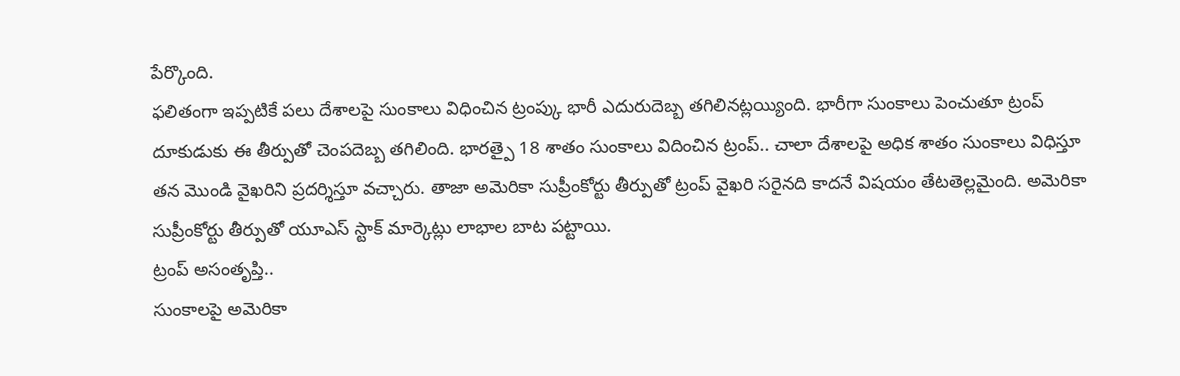పేర్కొంది.
ఫలితంగా ఇప్పటికే పలు దేశాలపై సుంకాలు విధించిన ట్రంప్కు భారీ ఎదురుదెబ్బ తగిలినట్లయ్యింది. భారీగా సుంకాలు పెంచుతూ ట్రంప్ దూకుడుకు ఈ తీర్పుతో చెంపదెబ్బ తగిలింది. భారత్పై 18 శాతం సుంకాలు విదించిన ట్రంప్.. చాలా దేశాలపై అధిక శాతం సుంకాలు విధిస్తూ తన మొండి వైఖరిని ప్రదర్శిస్తూ వచ్చారు. తాజా అమెరికా సుప్రీంకోర్టు తీర్పుతో ట్రంప్ వైఖరి సరైనది కాదనే విషయం తేటతెల్లమైంది. అమెరికా సుప్రీంకోర్టు తీర్పుతో యూఎస్ స్టాక్ మార్కెట్లు లాభాల బాట పట్టాయి.
ట్రంప్ అసంతృప్తి..
సుంకాలపై అమెరికా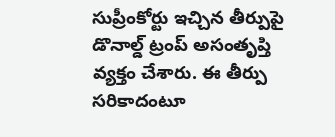సుప్రీంకోర్టు ఇచ్చిన తీర్పుపై డొనాల్డ్ ట్రంప్ అసంతృప్తి వ్యక్తం చేశారు. ఈ తీర్పు సరికాదంటూ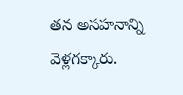తన అసహనాన్ని వెళ్లగక్కారు.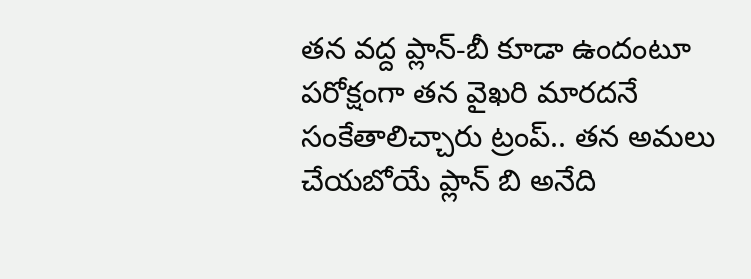తన వద్ద ప్లాన్-బీ కూడా ఉందంటూ పరోక్షంగా తన వైఖరి మారదనే సంకేతాలిచ్చారు ట్రంప్.. తన అమలు చేయబోయే ప్లాన్ బి అనేది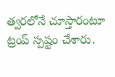త్వరలోనే చూస్తారంటూ ట్రంప్ స్పష్టం చేశారు.